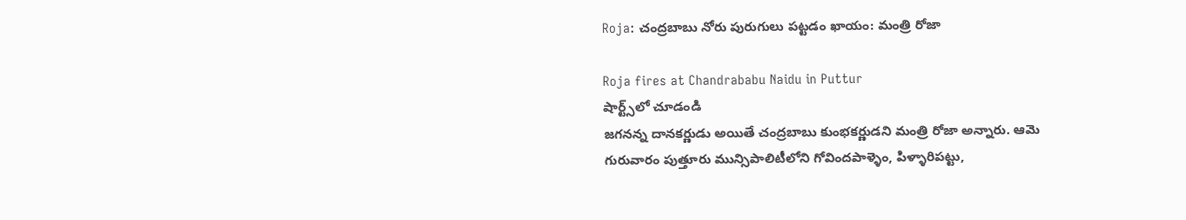Roja: చంద్రబాబు నోరు పురుగులు పట్టడం ఖాయం: మంత్రి రోజా

Roja fires at Chandrababu Naidu in Puttur
షార్ట్స్‌లో చూడండి
జగనన్న దానకర్ణుడు అయితే చంద్రబాబు కుంభకర్ణుడని మంత్రి రోజా అన్నారు. ఆమె గురువారం పుత్తూరు మున్సిపాలిటీలోని గోవిందపాళ్ళెం, పిళ్ళారిపట్టు,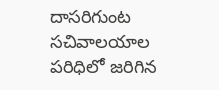దాసరిగుంట సచివాలయాల పరిధిలో జరిగిన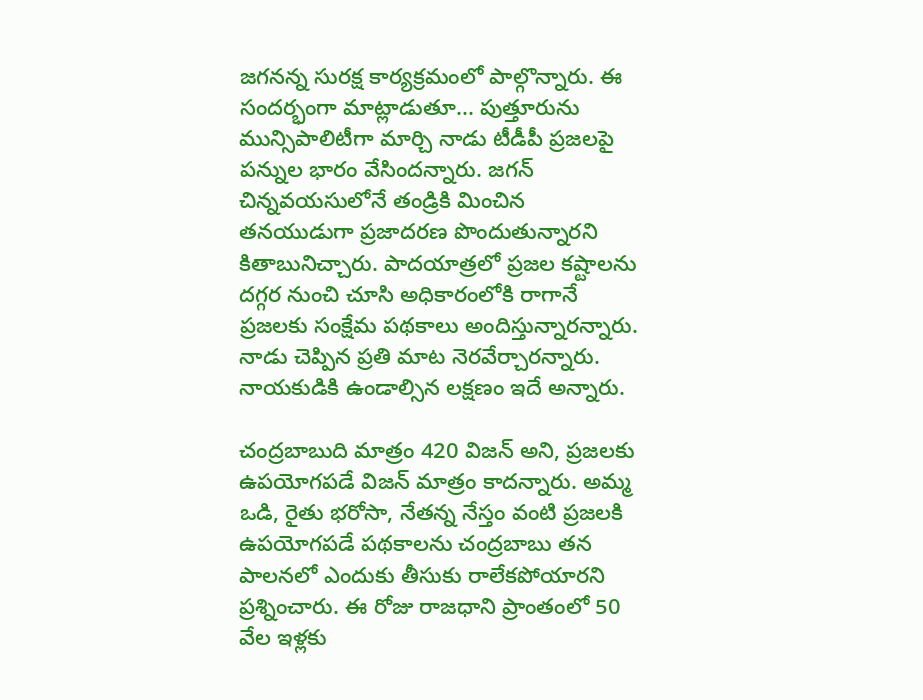జగనన్న సురక్ష కార్యక్రమంలో పాల్గొన్నారు. ఈ సందర్భంగా మాట్లాడుతూ... పుత్తూరును మున్సిపాలిటీగా మార్చి నాడు టీడీపీ ప్రజలపై పన్నుల భారం వేసిందన్నారు. జగన్ చిన్నవయసులోనే తండ్రికి మించిన తనయుడుగా ప్రజాదరణ పొందుతున్నారని కితాబునిచ్చారు. పాదయాత్రలో ప్రజల కష్టాలను దగ్గర నుంచి చూసి అధికారంలోకి రాగానే ప్రజలకు సంక్షేమ పథకాలు అందిస్తున్నారన్నారు. నాడు చెప్పిన ప్రతి మాట నెరవేర్చారన్నారు. నాయకుడికి ఉండాల్సిన లక్షణం ఇదే అన్నారు.

చంద్రబాబుది మాత్రం 420 విజన్ అని, ప్రజలకు ఉపయోగపడే విజన్ మాత్రం కాదన్నారు. అమ్మ ఒడి, రైతు భరోసా, నేతన్న నేస్తం వంటి ప్రజలకి ఉపయోగపడే పథకాలను చంద్రబాబు తన పాలనలో ఎందుకు తీసుకు రాలేకపోయారని ప్రశ్నించారు. ఈ రోజు రాజధాని ప్రాంతంలో 50 వేల ఇళ్లకు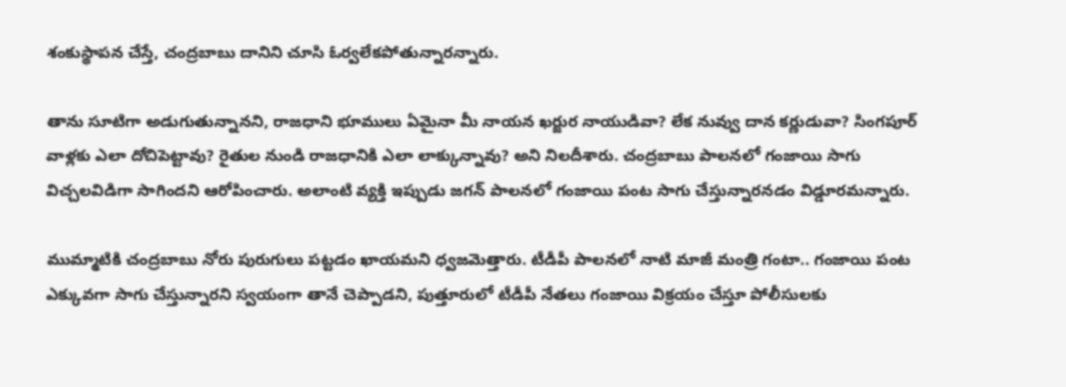శంకుస్థాపన చేస్తే, చంద్రబాబు దానిని చూసి ఓర్వలేకపోతున్నారన్నారు.

తాను సూటిగా అడుగుతున్నానని, రాజధాని భూములు ఏమైనా మీ నాయన ఖర్జుర నాయుడివా? లేక నువ్వు దాన కర్ణుడువా? సింగపూర్ వాళ్లకు ఎలా దోచిపెట్టావు? రైతుల నుండి రాజధానికి ఎలా లాక్కున్నావు? అని నిలదీశారు. చంద్రబాబు పాలనలో గంజాయి సాగు విచ్చలవిడిగా సాగిందని ఆరోపించారు. అలాంటి వ్యక్తి ఇప్పుడు జగన్ పాలనలో గంజాయి పంట సాగు చేస్తున్నారనడం విడ్డూరమన్నారు.

ముమ్మాటికి చంద్రబాబు నోరు పురుగులు పట్టడం ఖాయమని ధ్వజమెత్తారు. టీడీపీ పాలనలో నాటి మాజీ మంత్రి గంటా.. గంజాయి పంట ఎక్కువగా సాగు చేస్తున్నారని స్వయంగా తానే చెప్పాడని, పుత్తూరులో టీడీపీ నేతలు గంజాయి విక్రయం చేస్తూ పోలీసులకు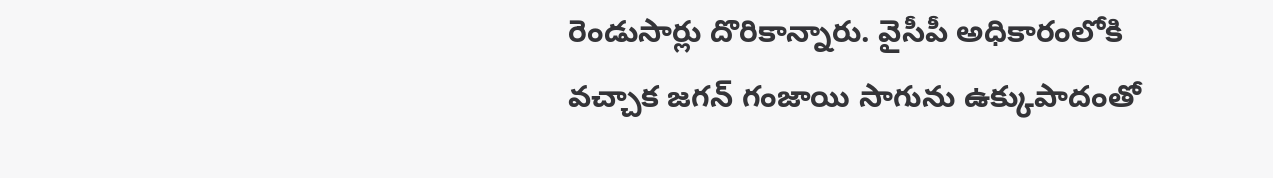రెండుసార్లు దొరికాన్నారు. వైసీపీ అధికారంలోకి వచ్చాక జగన్ గంజాయి సాగును ఉక్కుపాదంతో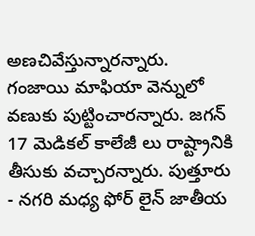అణచివేస్తున్నారన్నారు. గంజాయి మాఫియా వెన్నులో వణుకు పుట్టించారన్నారు. జగన్ 17 మెడికల్ కాలేజీ లు రాష్ట్రానికి తీసుకు వచ్చారన్నారు. పుత్తూరు - నగరి మధ్య ఫోర్ లైన్ జాతీయ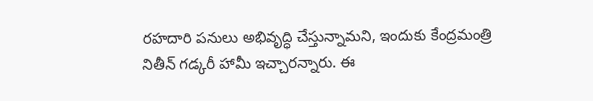రహదారి పనులు అభివృద్ధి చేస్తున్నామని, ఇందుకు కేంద్రమంత్రి నితీన్ గడ్కరీ హామీ ఇచ్చారన్నారు. ఈ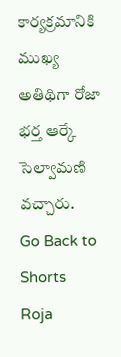కార్యక్రమానికి ముఖ్య అతిథిగా రోజా భర్త ఆర్కే సెల్వామణి వచ్చారు.
Go Back to Shorts
Roja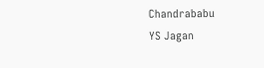Chandrababu
YS Jagan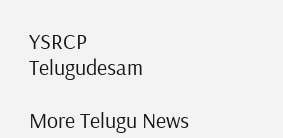YSRCP
Telugudesam

More Telugu News